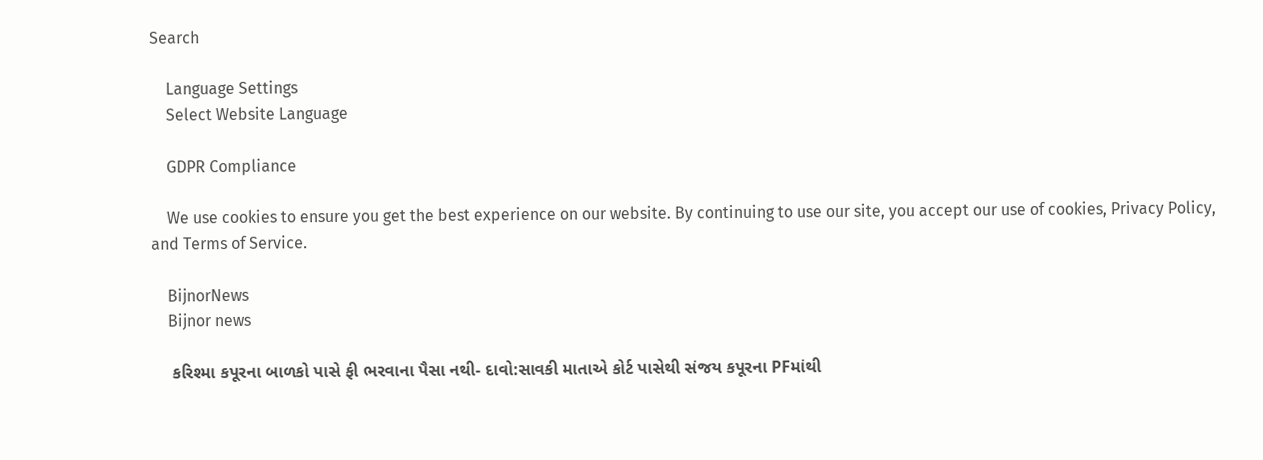Search

    Language Settings
    Select Website Language

    GDPR Compliance

    We use cookies to ensure you get the best experience on our website. By continuing to use our site, you accept our use of cookies, Privacy Policy, and Terms of Service.

    BijnorNews
    Bijnor news

    કરિશ્મા કપૂરના બાળકો પાસે ફી ભરવાના પૈસા નથી- દાવો:સાવકી માતાએ કોર્ટ પાસેથી સંજય કપૂરના PFમાંથી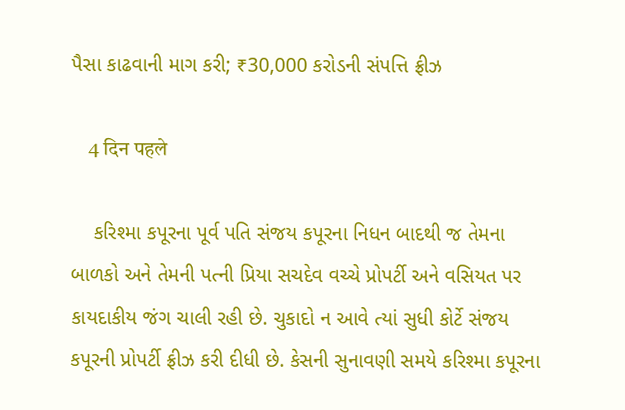પૈસા કાઢવાની માગ કરી; ₹30,000 કરોડની સંપત્તિ ફ્રીઝ

    4 दिन पहले

    કરિશ્મા કપૂરના પૂર્વ પતિ સંજય કપૂરના નિધન બાદથી જ તેમના બાળકો અને તેમની પત્ની પ્રિયા સચદેવ વચ્ચે પ્રોપર્ટી અને વસિયત પર કાયદાકીય જંગ ચાલી રહી છે. ચુકાદો ન આવે ત્યાં સુધી કોર્ટે સંજય કપૂરની પ્રોપર્ટી ફ્રીઝ કરી દીધી છે. કેસની સુનાવણી સમયે કરિશ્મા કપૂરના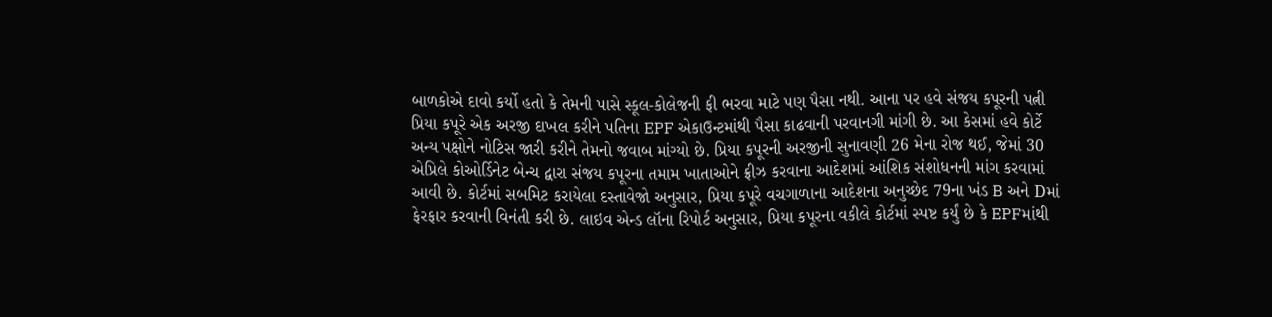બાળકોએ દાવો કર્યો હતો કે તેમની પાસે સ્કૂલ-કોલેજની ફી ભરવા માટે પણ પૈસા નથી. આના પર હવે સંજય કપૂરની પત્ની પ્રિયા કપૂરે એક અરજી દાખલ કરીને પતિના EPF એકાઉન્ટમાંથી પૈસા કાઢવાની પરવાનગી માંગી છે. આ કેસમાં હવે કોર્ટે અન્ય પક્ષોને નોટિસ જારી કરીને તેમનો જવાબ માંગ્યો છે. પ્રિયા કપૂરની અરજીની સુનાવણી 26 મેના રોજ થઈ, જેમાં 30 એપ્રિલે કોઓર્ડિનેટ બેન્ચ દ્વારા સંજય કપૂરના તમામ ખાતાઓને ફ્રીઝ કરવાના આદેશમાં આંશિક સંશોધનની માંગ કરવામાં આવી છે. કોર્ટમાં સબમિટ કરાયેલા દસ્તાવેજો અનુસાર, પ્રિયા કપૂરે વચગાળાના આદેશના અનુચ્છેદ 79ના ખંડ B અને Dમાં ફેરફાર કરવાની વિનંતી કરી છે. લાઇવ એન્ડ લૉના રિપોર્ટ અનુસાર, પ્રિયા કપૂરના વકીલે કોર્ટમાં સ્પષ્ટ કર્યું છે કે EPFમાંથી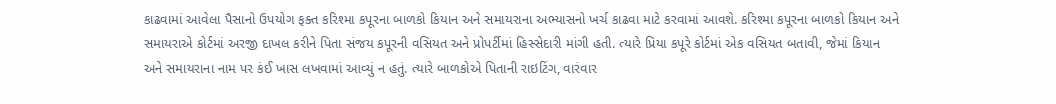કાઢવામાં આવેલા પૈસાનો ઉપયોગ ફક્ત કરિશ્મા કપૂરના બાળકો કિયાન અને સમાયરાના અભ્યાસનો ખર્ચ કાઢવા માટે કરવામાં આવશે. કરિશ્મા કપૂરના બાળકો કિયાન અને સમાયરાએ કોર્ટમાં અરજી દાખલ કરીને પિતા સંજય કપૂરની વસિયત અને પ્રોપર્ટીમાં હિસ્સેદારી માંગી હતી. ત્યારે પ્રિયા કપૂરે કોર્ટમાં એક વસિયત બતાવી, જેમાં કિયાન અને સમાયરાના નામ પર કંઈ ખાસ લખવામાં આવ્યું ન હતું. ત્યારે બાળકોએ પિતાની રાઇટિંગ, વારંવાર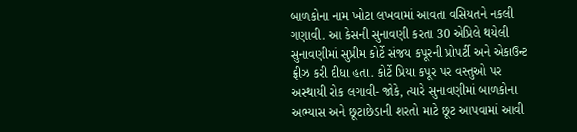બાળકોના નામ ખોટા લખવામાં આવતા વસિયતને નકલી ગણાવી. આ કેસની સુનાવણી કરતા 30 એપ્રિલે થયેલી સુનાવણીમાં સુપ્રીમ કોર્ટે સંજય કપૂરની પ્રોપર્ટી અને એકાઉન્ટ ફ્રીઝ કરી દીધા હતા. કોર્ટે પ્રિયા કપૂર પર વસ્તુઓ પર અસ્થાયી રોક લગાવી- જોકે, ત્યારે સુનાવણીમાં બાળકોના અભ્યાસ અને છૂટાછેડાની શરતો માટે છૂટ આપવામાં આવી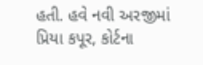હતી. હવે નવી અરજીમાં પ્રિયા કપૂર, કોર્ટના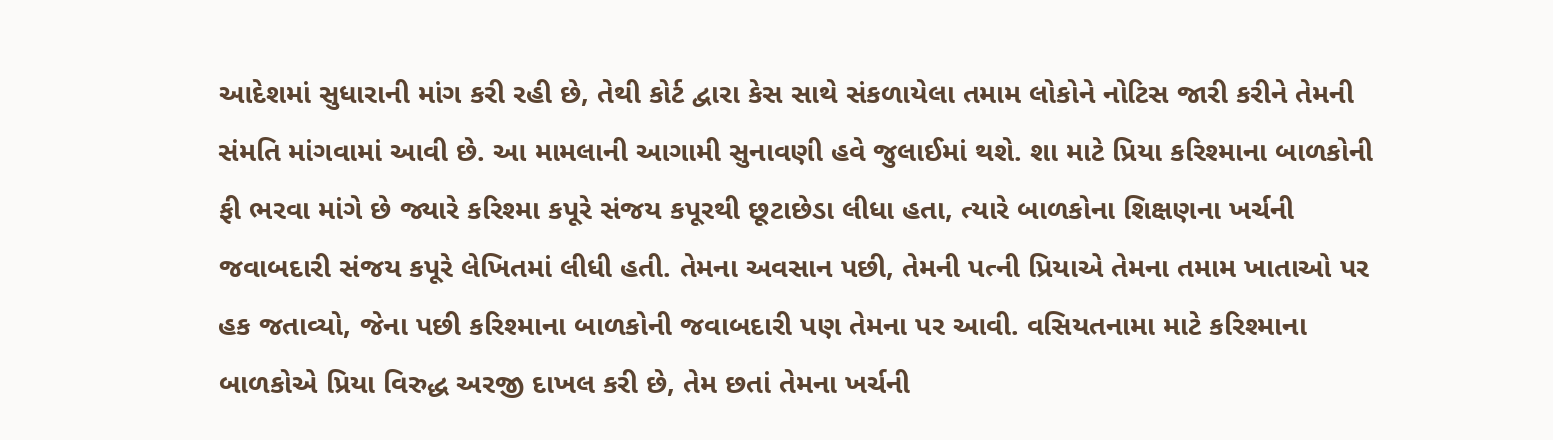આદેશમાં સુધારાની માંગ કરી રહી છે, તેથી કોર્ટ દ્વારા કેસ સાથે સંકળાયેલા તમામ લોકોને નોટિસ જારી કરીને તેમની સંમતિ માંગવામાં આવી છે. આ મામલાની આગામી સુનાવણી હવે જુલાઈમાં થશે. શા માટે પ્રિયા કરિશ્માના બાળકોની ફી ભરવા માંગે છે જ્યારે કરિશ્મા કપૂરે સંજય કપૂરથી છૂટાછેડા લીધા હતા, ત્યારે બાળકોના શિક્ષણના ખર્ચની જવાબદારી સંજય કપૂરે લેખિતમાં લીધી હતી. તેમના અવસાન પછી, તેમની પત્ની પ્રિયાએ તેમના તમામ ખાતાઓ પર હક જતાવ્યો, જેના પછી કરિશ્માના બાળકોની જવાબદારી પણ તેમના પર આવી. વસિયતનામા માટે કરિશ્માના બાળકોએ પ્રિયા વિરુદ્ધ અરજી દાખલ કરી છે, તેમ છતાં તેમના ખર્ચની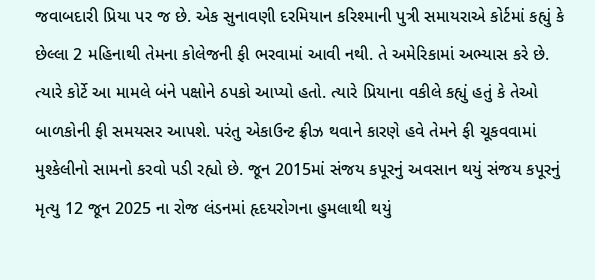જવાબદારી પ્રિયા પર જ છે. એક સુનાવણી દરમિયાન કરિશ્માની પુત્રી સમાયરાએ કોર્ટમાં કહ્યું કે છેલ્લા 2 મહિનાથી તેમના કોલેજની ફી ભરવામાં આવી નથી. તે અમેરિકામાં અભ્યાસ કરે છે. ત્યારે કોર્ટે આ મામલે બંને પક્ષોને ઠપકો આપ્યો હતો. ત્યારે પ્રિયાના વકીલે કહ્યું હતું કે તેઓ બાળકોની ફી સમયસર આપશે. પરંતુ એકાઉન્ટ ફ્રીઝ થવાને કારણે હવે તેમને ફી ચૂકવવામાં મુશ્કેલીનો સામનો કરવો પડી રહ્યો છે. જૂન 2015માં સંજય કપૂરનું અવસાન થયું સંજય કપૂરનું મૃત્યુ 12 જૂન 2025 ના રોજ લંડનમાં હૃદયરોગના હુમલાથી થયું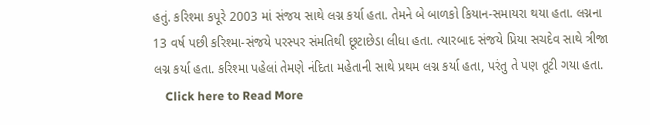હતું. કરિશ્મા કપૂરે 2003 માં સંજય સાથે લગ્ન કર્યા હતા. તેમને બે બાળકો કિયાન-સમાયરા થયા હતા. લગ્નના 13 વર્ષ પછી કરિશ્મા-સંજયે પરસ્પર સંમતિથી છૂટાછેડા લીધા હતા. ત્યારબાદ સંજયે પ્રિયા સચદેવ સાથે ત્રીજા લગ્ન કર્યા હતા. કરિશ્મા પહેલાં તેમણે નંદિતા મહેતાની સાથે પ્રથમ લગ્ન કર્યા હતા, પરંતુ તે પણ તૂટી ગયા હતા.
    Click here to Read More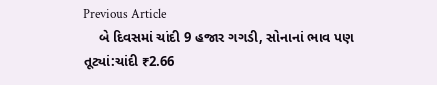Previous Article
    બે દિવસમાં ચાંદી 9 હજાર ગગડી, સોનાનાં ભાવ પણ તૂટ્યાં:ચાંદી ₹2.66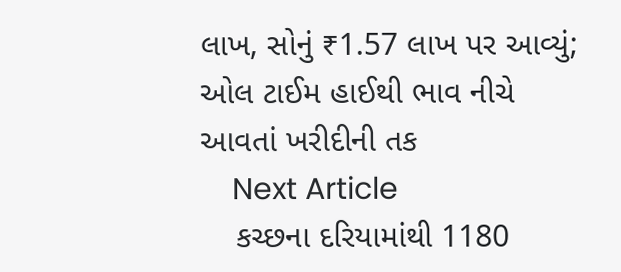લાખ, સોનું ₹1.57 લાખ પર આવ્યું; ઓલ ટાઈમ હાઈથી ભાવ નીચે આવતાં ખરીદીની તક
    Next Article
    કચ્છના દરિયામાંથી 1180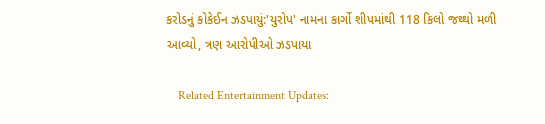કરોડનું કોકેઈન ઝડપાયું:'યુરોપ' નામના કાર્ગો શીપમાંથી 118 કિલો જથ્થો મળી આવ્યો, ત્રણ આરોપીઓ ઝડપાયા

    Related Entertainment Updates: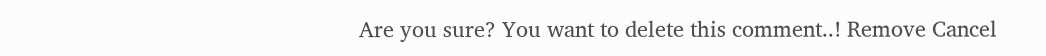Are you sure? You want to delete this comment..! Remove Cancel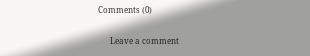Comments (0)

      Leave a comment